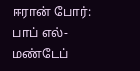ஈரான் போர்: பாப் எல்-மண்டேப்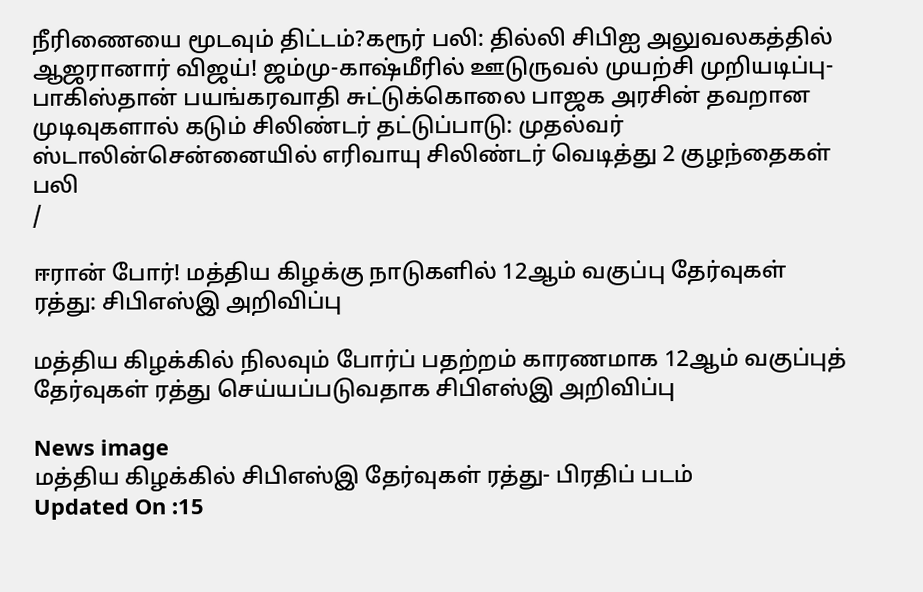நீரிணையை மூடவும் திட்டம்?கரூர் பலி: தில்லி சிபிஐ அலுவலகத்தில் ஆஜரானார் விஜய்! ஜம்மு-காஷ்மீரில் ஊடுருவல் முயற்சி முறியடிப்பு- பாகிஸ்தான் பயங்கரவாதி சுட்டுக்கொலை பாஜக அரசின் தவறான முடிவுகளால் கடும் சிலிண்டர் தட்டுப்பாடு: முதல்வர் ஸ்டாலின்சென்னையில் எரிவாயு சிலிண்டர் வெடித்து 2 குழந்தைகள் பலி
/

ஈரான் போர்! மத்திய கிழக்கு நாடுகளில் 12ஆம் வகுப்பு தேர்வுகள் ரத்து: சிபிஎஸ்இ அறிவிப்பு

மத்திய கிழக்கில் நிலவும் போர்ப் பதற்றம் காரணமாக 12ஆம் வகுப்புத் தேர்வுகள் ரத்து செய்யப்படுவதாக சிபிஎஸ்இ அறிவிப்பு

News image
மத்திய கிழக்கில் சிபிஎஸ்இ தேர்வுகள் ரத்து- பிரதிப் படம்
Updated On :15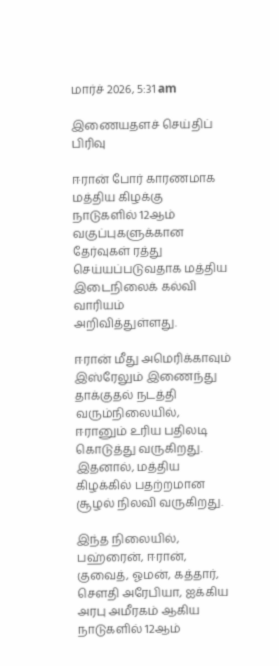மார்ச் 2026, 5:31 am

இணையதளச் செய்திப் பிரிவு

ஈரான் போர் காரணமாக மத்திய கிழக்கு நாடுகளில் 12ஆம் வகுப்புகளுக்கான தேர்வுகள் ரத்து செய்யப்படுவதாக மத்திய இடைநிலைக் கல்வி வாரியம் அறிவித்துள்ளது.

ஈரான் மீது அமெரிக்காவும் இஸ்ரேலும் இணைந்து தாக்குதல் நடத்தி வரும்நிலையில், ஈரானும் உரிய பதிலடி கொடுத்து வருகிறது. இதனால், மத்திய கிழக்கில் பதற்றமான சூழல் நிலவி வருகிறது.

இந்த நிலையில், பஹ்ரைன், ஈரான், குவைத், ஓமன், கத்தார், சௌதி அரேபியா, ஐக்கிய அரபு அமீரகம் ஆகிய நாடுகளில் 12ஆம்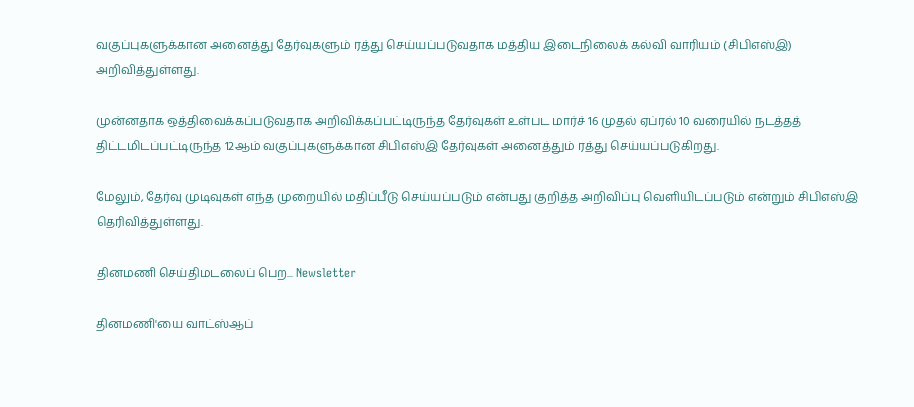வகுப்புகளுக்கான அனைத்து தேர்வுகளும் ரத்து செய்யப்படுவதாக மத்திய இடைநிலைக் கல்வி வாரியம் (சிபிஎஸ்இ) அறிவித்துள்ளது.

முன்னதாக ஒத்திவைக்கப்படுவதாக அறிவிக்கப்பட்டிருந்த தேர்வுகள் உள்பட மார்ச் 16 முதல் ஏப்ரல் 10 வரையில் நடத்தத் திட்டமிடப்பட்டிருந்த 12ஆம் வகுப்புகளுக்கான சிபிஎஸ்இ தேர்வுகள் அனைத்தும் ரத்து செய்யப்படுகிறது.

மேலும், தேர்வு முடிவுகள் எந்த முறையில் மதிப்பீடு செய்யப்படும் என்பது குறித்த அறிவிப்பு வெளியிடப்படும் என்றும் சிபிஎஸ்இ தெரிவித்துள்ளது.

தினமணி செய்திமடலைப் பெற... Newsletter

தினமணி'யை வாட்ஸ்ஆப்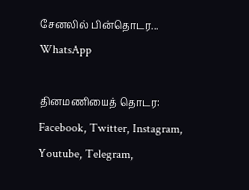சேனலில் பின்தொடர... WhatsApp

தினமணியைத் தொடர: Facebook, Twitter, Instagram, Youtube, Telegram,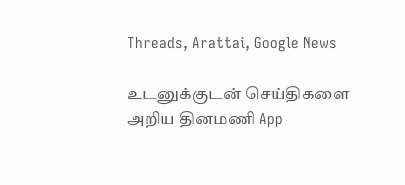Threads, Arattai, Google News

உடனுக்குடன் செய்திகளை அறிய தினமணி App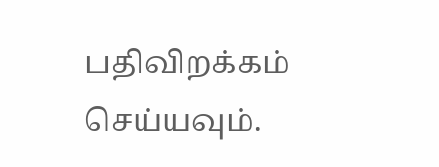பதிவிறக்கம் செய்யவும்.